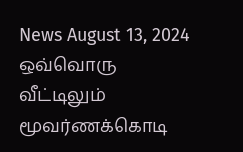News August 13, 2024
ஒவ்வொரு வீட்டிலும் மூவர்ணக்கொடி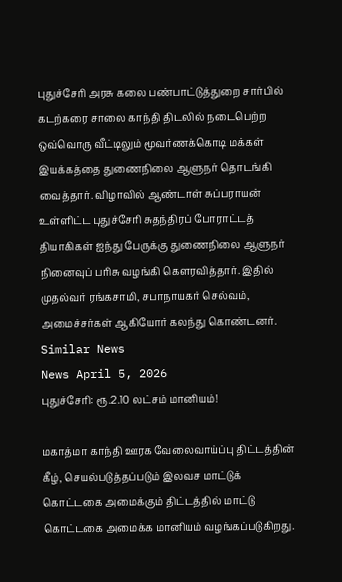புதுச்சேரி அரசு கலை பண்பாட்டுத்துறை சார்பில் கடற்கரை சாலை காந்தி திடலில் நடைபெற்ற ஒவ்வொரு வீட்டிலும் மூவர்ணக்கொடி மக்கள் இயக்கத்தை துணைநிலை ஆளுநர் தொடங்கி வைத்தார். விழாவில் ஆண்டாள் சுப்பராயன் உள்ளிட்ட புதுச்சேரி சுதந்திரப் போராட்டத் தியாகிகள் ஐந்து பேருக்கு துணைநிலை ஆளுநர் நினைவுப் பரிசு வழங்கி கௌரவித்தார். இதில் முதல்வர் ரங்கசாமி, சபாநாயகர் செல்வம், அமைச்சர்கள் ஆகியோர் கலந்து கொண்டனர்.
Similar News
News April 5, 2026
புதுச்சேரி: ரூ.2.10 லட்சம் மானியம்!

மகாத்மா காந்தி ஊரக வேலைவாய்ப்பு திட்டத்தின் கீழ், செயல்படுத்தப்படும் இலவச மாட்டுக் கொட்டகை அமைக்கும் திட்டத்தில் மாட்டு கொட்டகை அமைக்க மானியம் வழங்கப்படுகிறது.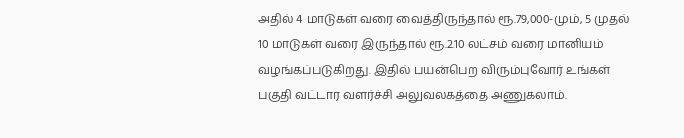அதில் 4 மாடுகள் வரை வைத்திருந்தால் ரூ.79,000-மும், 5 முதல் 10 மாடுகள் வரை இருந்தால் ரூ.2.10 லட்சம் வரை மானியம் வழங்கப்படுகிறது. இதில் பயன்பெற விரும்புவோர் உங்கள் பகுதி வட்டார வளர்ச்சி அலுவலகத்தை அணுகலாம்.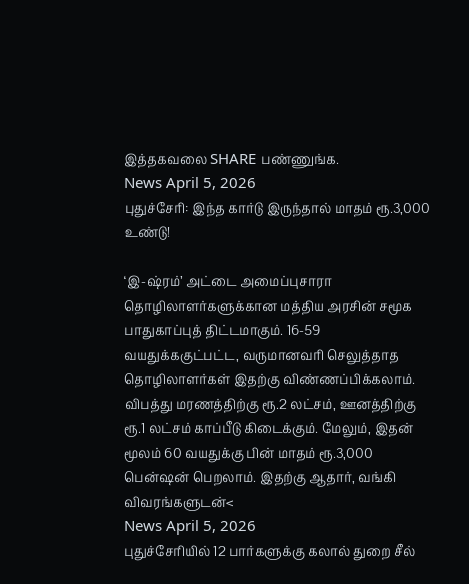இத்தகவலை SHARE பண்ணுங்க.
News April 5, 2026
புதுச்சேரி: இந்த கார்டு இருந்தால் மாதம் ரூ.3,000 உண்டு!

‘இ-ஷ்ரம்’ அட்டை அமைப்புசாரா தொழிலாளர்களுக்கான மத்திய அரசின் சமூக பாதுகாப்புத் திட்டமாகும். 16-59 வயதுக்ககுட்பட்ட, வருமானவரி செலுத்தாத தொழிலாளர்கள் இதற்கு விண்ணப்பிக்கலாம். விபத்து மரணத்திற்கு ரூ.2 லட்சம், ஊனத்திற்கு ரூ.1 லட்சம் காப்பீடு கிடைக்கும். மேலும், இதன் மூலம் 60 வயதுக்கு பின் மாதம் ரூ.3,000 பென்ஷன் பெறலாம். இதற்கு ஆதார், வங்கி விவரங்களுடன்<
News April 5, 2026
புதுச்சேரியில் 12 பார்களுக்கு கலால் துறை சீல்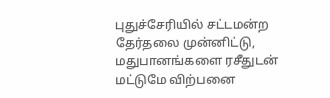புதுச்சேரியில் சட்டமன்ற தேர்தலை முன்னிட்டு, மதுபானங்களை ரசீதுடன் மட்டுமே விற்பனை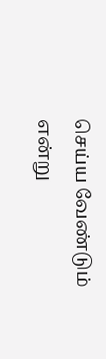செய்ய வேண்டும் என்று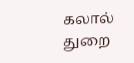கலால் துறை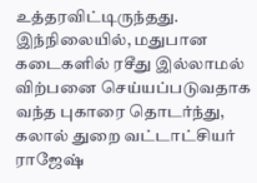உத்தரவிட்டிருந்தது. இந்நிலையில், மதுபான கடைகளில் ரசீது இல்லாமல் விற்பனை செய்யப்படுவதாக வந்த புகாரை தொடர்ந்து, கலால் துறை வட்டாட்சியர் ராஜேஷ்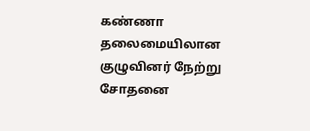கண்ணா தலைமையிலான குழுவினர் நேற்று சோதனை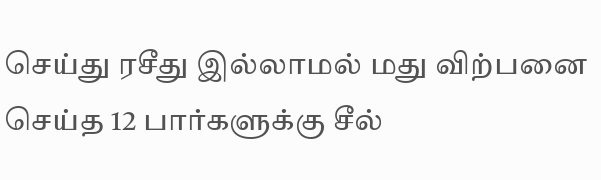செய்து ரசீது இல்லாமல் மது விற்பனை செய்த 12 பார்களுக்கு சீல்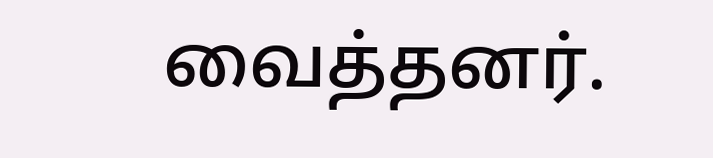வைத்தனர்.